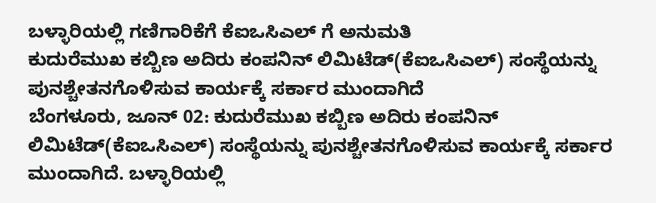ಬಳ್ಳಾರಿಯಲ್ಲಿ ಗಣಿಗಾರಿಕೆಗೆ ಕೆಐಒಸಿಎಲ್ ಗೆ ಅನುಮತಿ
ಕುದುರೆಮುಖ ಕಬ್ಬಿಣ ಅದಿರು ಕಂಪನಿನ್ ಲಿಮಿಟೆಡ್(ಕೆಐಒಸಿಎಲ್) ಸಂಸ್ಥೆಯನ್ನು ಪುನಶ್ಚೇತನಗೊಳಿಸುವ ಕಾರ್ಯಕ್ಕೆ ಸರ್ಕಾರ ಮುಂದಾಗಿದೆ
ಬೆಂಗಳೂರು, ಜೂನ್ 02: ಕುದುರೆಮುಖ ಕಬ್ಬಿಣ ಅದಿರು ಕಂಪನಿನ್ ಲಿಮಿಟೆಡ್(ಕೆಐಒಸಿಎಲ್) ಸಂಸ್ಥೆಯನ್ನು ಪುನಶ್ಚೇತನಗೊಳಿಸುವ ಕಾರ್ಯಕ್ಕೆ ಸರ್ಕಾರ ಮುಂದಾಗಿದೆ. ಬಳ್ಳಾರಿಯಲ್ಲಿ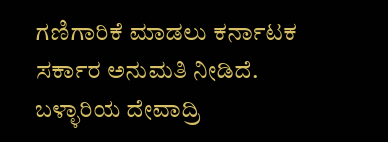ಗಣಿಗಾರಿಕೆ ಮಾಡಲು ಕರ್ನಾಟಕ ಸರ್ಕಾರ ಅನುಮತಿ ನೀಡಿದೆ.
ಬಳ್ಳಾರಿಯ ದೇವಾದ್ರಿ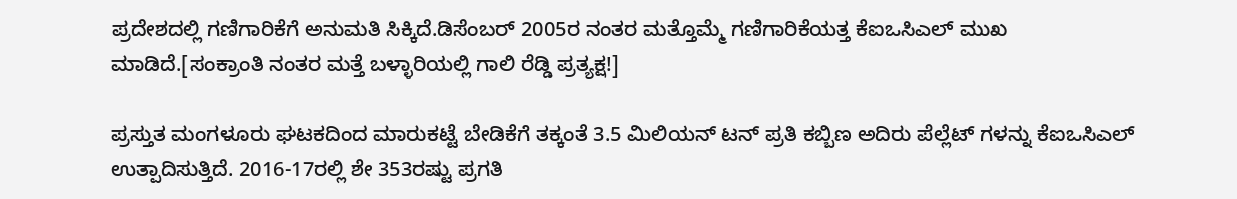ಪ್ರದೇಶದಲ್ಲಿ ಗಣಿಗಾರಿಕೆಗೆ ಅನುಮತಿ ಸಿಕ್ಕಿದೆ.ಡಿಸೆಂಬರ್ 2005ರ ನಂತರ ಮತ್ತೊಮ್ಮೆ ಗಣಿಗಾರಿಕೆಯತ್ತ ಕೆಐಒಸಿಎಲ್ ಮುಖ ಮಾಡಿದೆ.[ಸಂಕ್ರಾಂತಿ ನಂತರ ಮತ್ತೆ ಬಳ್ಳಾರಿಯಲ್ಲಿ ಗಾಲಿ ರೆಡ್ಡಿ ಪ್ರತ್ಯಕ್ಷ!]

ಪ್ರಸ್ತುತ ಮಂಗಳೂರು ಘಟಕದಿಂದ ಮಾರುಕಟ್ಟೆ ಬೇಡಿಕೆಗೆ ತಕ್ಕಂತೆ 3.5 ಮಿಲಿಯನ್ ಟನ್ ಪ್ರತಿ ಕಬ್ಬಿಣ ಅದಿರು ಪೆಲ್ಲೆಟ್ ಗಳನ್ನು ಕೆಐಒಸಿಎಲ್ ಉತ್ಪಾದಿಸುತ್ತಿದೆ. 2016-17ರಲ್ಲಿ ಶೇ 353ರಷ್ಟು ಪ್ರಗತಿ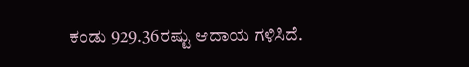ಕಂಡು 929.36ರಷ್ಟು ಆದಾಯ ಗಳಿಸಿದೆ.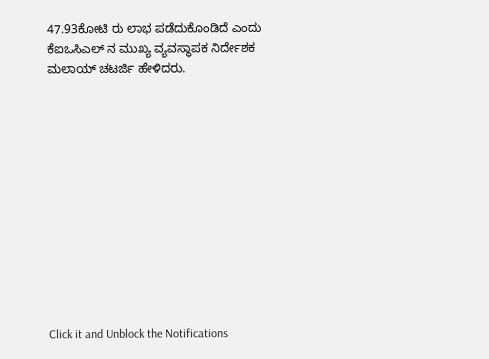47.93ಕೋಟಿ ರು ಲಾಭ ಪಡೆದುಕೊಂಡಿದೆ ಎಂದು ಕೆಐಒಸಿಎಲ್ ನ ಮುಖ್ಯ ವ್ಯವಸ್ಥಾಪಕ ನಿರ್ದೇಶಕ ಮಲಾಯ್ ಚಟರ್ಜಿ ಹೇಳಿದರು.












Click it and Unblock the Notifications